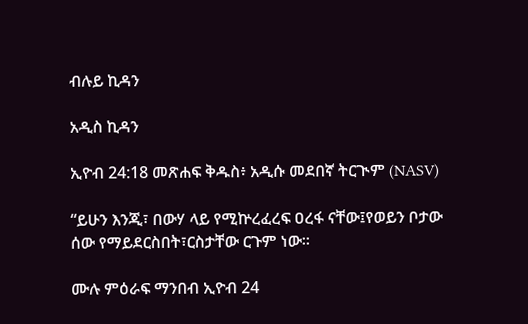ብሉይ ኪዳን

አዲስ ኪዳን

ኢዮብ 24:18 መጽሐፍ ቅዱስ፥ አዲሱ መደበኛ ትርጒም (NASV)

“ይሁን እንጂ፣ በውሃ ላይ የሚኵረፈረፍ ዐረፋ ናቸው፤የወይን ቦታው ሰው የማይደርስበት፣ርስታቸው ርጉም ነው።

ሙሉ ምዕራፍ ማንበብ ኢዮብ 24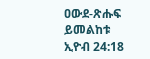ዐውደ-ጽሑፍ ይመልከቱ ኢዮብ 24:18